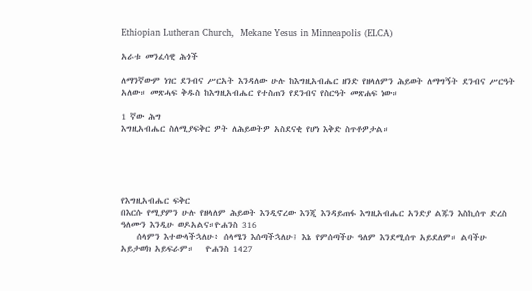Ethiopian Lutheran Church,  Mekane Yesus in Minneapolis (ELCA)

አራቱ መንፈሳዊ ሕጎች

ለማንኛውም ነገር ደንብና ሥርአት እንዳለው ሁሉ ከእግዚአብሔር ዘንድ የዘላለምን ሕይወት ለማግኝት ደንብና ሥርዓት አለው። መጽሓፍ ቅዱስ ከእግዚአብሔር የተስጠን የደንብና የስርዓት መጽሐፍ ነው።

1 ኛው ሕግ
እግዚአብሔር ስለሚያፍቅር ዎት ለሕይወትዎ አስደናቂ የሆነ እቅድ ስጥቶዎታል።





የእግዚአብሔር ፍቅር
በእርሱ የሚያምን ሁሉ የዘላለም ሕይወት እንዲኖረው እንጂ እንዳይጠፋ እግዚአብሔር አንድያ ልጁን እስኪሰጥ ድረስ ዓለሙን እንዲሁ ወዶአልና።ዮሐንስ 316
    ሰላምን እተውላችኋለሁ፥ ሰላሜን እሰጣችኋለሁ፤ እኔ የምሰጣችሁ ዓለም እንደሚሰጥ አይደለም። ልባችሁ አይታወክ አይፍራም።   ዮሐንስ 1427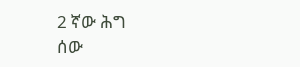2 ኛው ሕግ
ሰው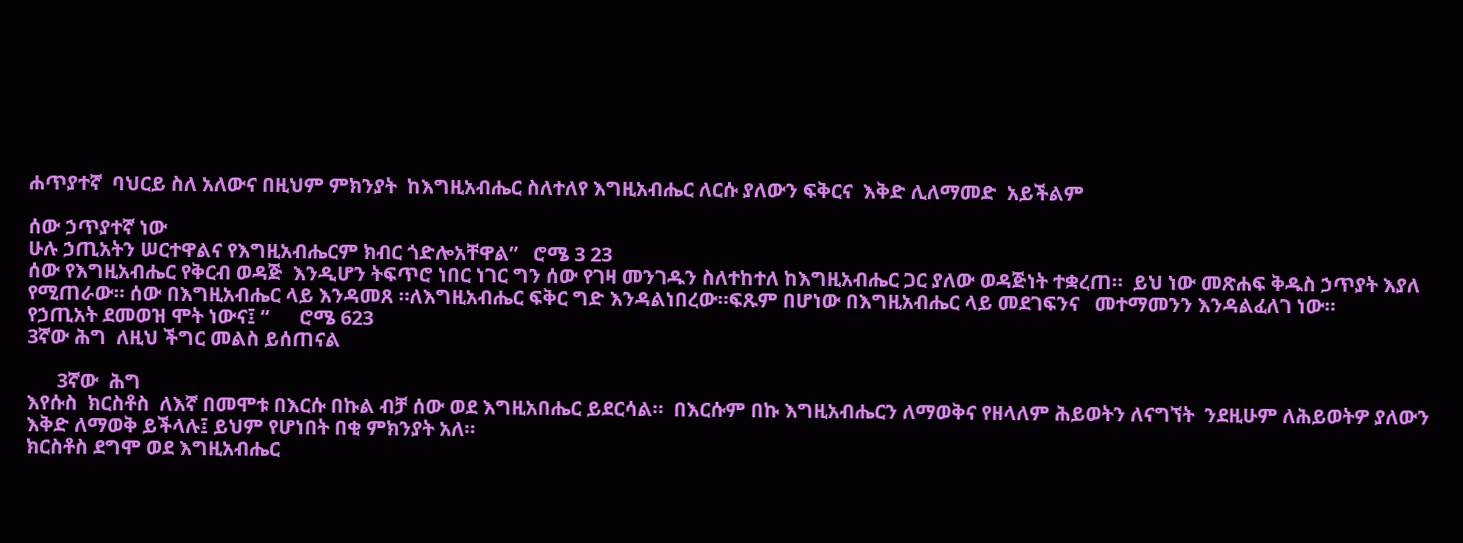ሐጥያተኛ  ባህርይ ስለ አለውና በዚህም ምክንያት  ከእግዚአብሔር ስለተለየ እግዚአብሔር ለርሱ ያለውን ፍቅርና  እቅድ ሊለማመድ  አይችልም

ሰው ኃጥያተኛ ነው
ሁሉ ኃጢአትን ሠርተዋልና የእግዚአብሔርም ክብር ጎድሎአቸዋል”   ሮሜ 3 23
ሰው የእግዚአብሔር የቅርብ ወዳጅ  እንዲሆን ትፍጥሮ ነበር ነገር ግን ሰው የገዛ መንገዱን ስለተከተለ ከእግዚአብሔር ጋር ያለው ወዳጅነት ተቋረጠ።  ይህ ነው መጽሐፍ ቅዱስ ኃጥያት እያለ የሚጠራው። ሰው በእግዚአብሔር ላይ እንዳመጸ ።ለእግዚአብሔር ፍቅር ግድ እንዳልነበረው።ፍጹም በሆነው በእግዚአብሔር ላይ መደገፍንና   መተማመንን እንዳልፈለገ ነው።
የኃጢአት ደመወዝ ሞት ነውና፤ “      ሮሜ 623
3ኛው ሕግ  ለዚህ ችግር መልስ ይሰጠናል

      3ኛው  ሕግ
እየሱስ  ክርስቶስ  ለእኛ በመሞቱ በእርሱ በኩል ብቻ ሰው ወደ እግዚአበሔር ይደርሳል።  በእርሱም በኩ እግዚአብሔርን ለማወቅና የዘላለም ሕይወትን ለናግኘት  ንደዚሁም ለሕይወትዎ ያለውን እቅድ ለማወቅ ይችላሉ፤ ይህም የሆነበት በቂ ምክንያት አለ።
ክርስቶስ ደግሞ ወደ እግዚአብሔር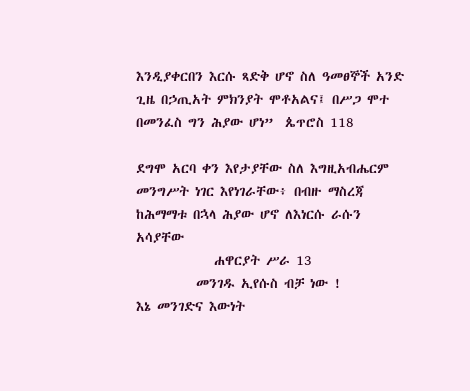እንዲያቀርበን እርሱ ጻድቅ ሆኖ ስለ ዓመፀኞች አንድ ጊዜ በኃጢአት ምክንያት ሞቶአልና፤ በሥጋ ሞተ በመንፈስ ግን ሕያው ሆነ”  ጴጥሮስ 118

ደግሞ አርባ ቀን እየታያቸው ስለ እግዚአብሔርም መንግሥት ነገር እየነገራቸው፥ በብዙ ማስረጃ ከሕማማቱ በኋላ ሕያው ሆኖ ለእነርሱ ራሱን አሳያቸው
             ሐዋርያት ሥራ 13
          መንገዱ ኢየሱስ ብቻ ነው !
እኔ መንገድና እውነት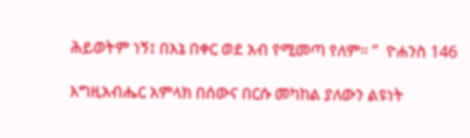ሕይወትም ነኝ፤ በእኔ በቀር ወደ አብ የሚመጣ የለም። ”  ዮሐንስ 146

እግዚአብሔር አምላክ በሰውና በርሱ መካከል ያለውን ልዩነት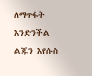ለማጥፋት እንድንችል ልጁን እየሱስ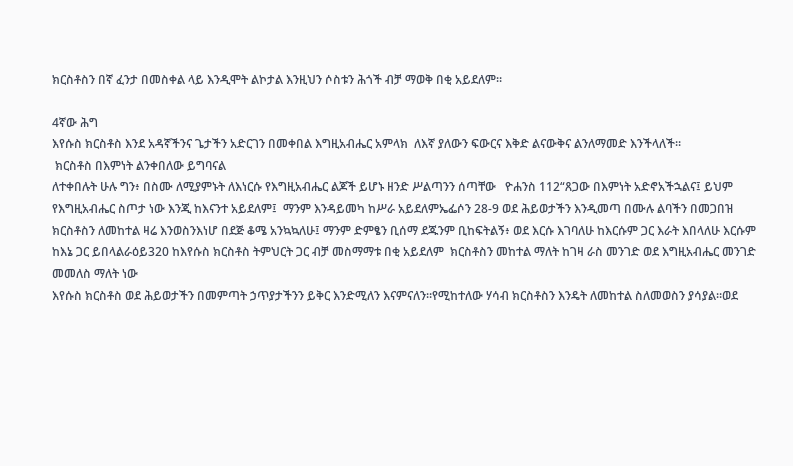ክርስቶስን በኛ ፈንታ በመስቀል ላይ እንዲሞት ልኮታል እንዚህን ሶስቱን ሕጎች ብቻ ማወቅ በቂ አይደለም።

4ኛው ሕግ
እየሱስ ክርስቶስ እንደ አዳኛችንና ጌታችን አድርገን በመቀበል እግዚአብሔር አምላክ  ለእኛ ያለውን ፍውርና እቅድ ልናውቅና ልንለማመድ እንችላለች።
 ክርስቶስ በእምነት ልንቀበለው ይግባናል
ለተቀበሉት ሁሉ ግን፥ በስሙ ለሚያምኑት ለእነርሱ የእግዚአብሔር ልጆች ይሆኑ ዘንድ ሥልጣንን ሰጣቸው   ዮሐንስ 112“ጸጋው በእምነት አድኖአችኋልና፤ ይህም የእግዚአብሔር ስጦታ ነው እንጂ ከእናንተ አይደለም፤  ማንም እንዳይመካ ከሥራ አይደለምኤፌሶን 28-9 ወደ ሕይወታችን እንዲመጣ በሙሉ ልባችን በመጋበዝ ክርስቶስን ለመከተል ዛሬ እንወስንእነሆ በደጅ ቆሜ አንኳኳለሁ፤ ማንም ድምፄን ቢሰማ ደጁንም ቢከፍትልኝ፥ ወደ እርሱ እገባለሁ ከእርሱም ጋር እራት እበላለሁ እርሱም ከእኔ ጋር ይበላልራዕይ320 ከእየሱስ ክርስቶስ ትምህርት ጋር ብቻ መስማማቱ በቂ አይደለም  ክርስቶስን መከተል ማለት ከገዛ ራስ መንገድ ወደ እግዚአብሔር መንገድ መመለስ ማለት ነው
እየሱስ ክርስቶስ ወደ ሕይወታችን በመምጣት ኃጥያታችንን ይቅር እንድሚለን እናምናለን።የሚከተለው ሃሳብ ክርስቶስን እንዴት ለመከተል ስለመወስን ያሳያል።ወደ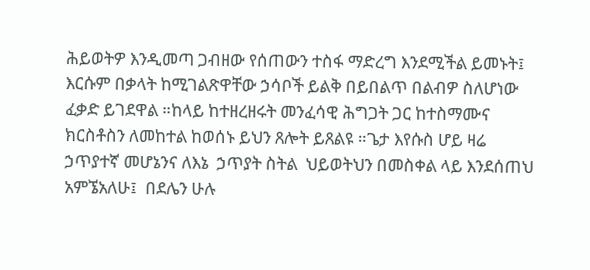ሕይወትዎ እንዲመጣ ጋብዘው የሰጠውን ተስፋ ማድረግ እንደሚችል ይመኑት፤ እርሱም በቃላት ከሚገልጽዋቸው ኃሳቦች ይልቅ በይበልጥ በልብዎ ስለሆነው ፈቃድ ይገደዋል ።ከላይ ከተዘረዘሩት መንፈሳዊ ሕግጋት ጋር ከተስማሙና ክርስቶስን ለመከተል ከወሰኑ ይህን ጸሎት ይጸልዩ ።ጌታ እየሱስ ሆይ ዛሬ ኃጥያተኛ መሆኔንና ለእኔ  ኃጥያት ስትል  ህይወትህን በመስቀል ላይ እንደሰጠህ  አምኜአለሁ፤  በደሌን ሁሉ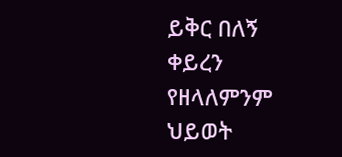ይቅር በለኝ ቀይረን የዘላለምንም ህይወት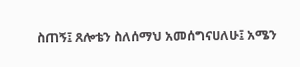ስጠኝ፤ ጸሎቴን ስለሰማህ አመሰግናሀለሁ፤ አሜን